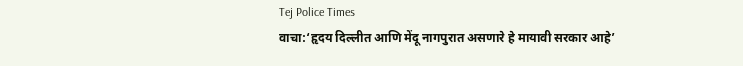Tej Police Times
वाचा:‘हृदय दिल्लीत आणि मेंदू नागपुरात असणारे हे मायावी सरकार आहे’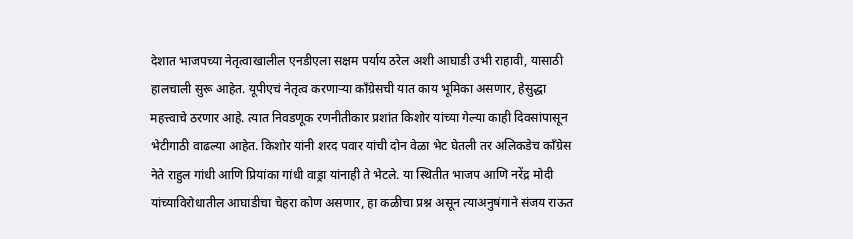देशात भाजपच्या नेतृत्वाखालील एनडीएला सक्षम पर्याय ठरेल अशी आघाडी उभी राहावी, यासाठी हालचाली सुरू आहेत. यूपीएचं नेतृत्व करणाऱ्या काँग्रेसची यात काय भूमिका असणार, हेसुद्धा महत्त्वाचे ठरणार आहे. त्यात निवडणूक रणनीतीकार प्रशांत किशोर यांच्या गेल्या काही दिवसांपासून भेटीगाठी वाढल्या आहेत. किशोर यांनी शरद पवार यांची दोन वेळा भेट घेतली तर अलिकडेच काँग्रेस नेते राहुल गांधी आणि प्रियांका गांधी वाड्रा यांनाही ते भेटले. या स्थितीत भाजप आणि नरेंद्र मोदी यांच्याविरोधातील आघाडीचा चेहरा कोण असणार, हा कळीचा प्रश्न असून त्याअनुषंगाने संजय राऊत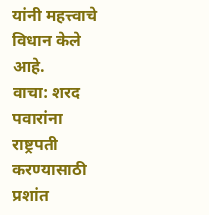यांनी महत्त्वाचे विधान केले आहे.
वाचा: शरद पवारांना राष्ट्रपती करण्यासाठी प्रशांत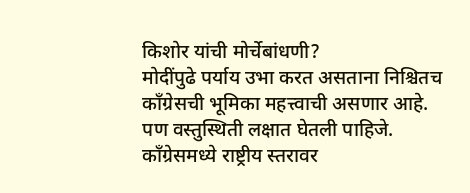किशोर यांची मोर्चेबांधणी?
मोदींपुढे पर्याय उभा करत असताना निश्चितच काँग्रेसची भूमिका महत्त्वाची असणार आहे. पण वस्तुस्थिती लक्षात घेतली पाहिजे. काँग्रेसमध्ये राष्ट्रीय स्तरावर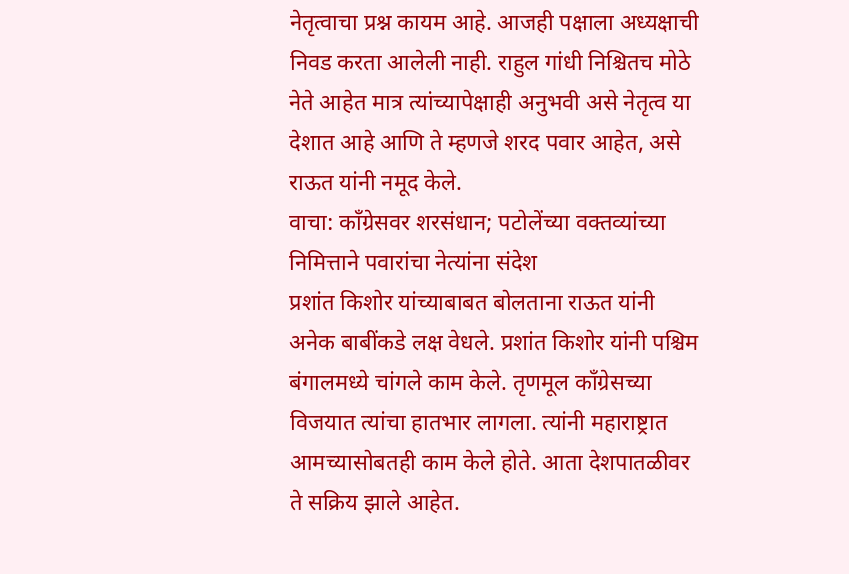नेतृत्वाचा प्रश्न कायम आहे. आजही पक्षाला अध्यक्षाची निवड करता आलेली नाही. राहुल गांधी निश्चितच मोठे नेते आहेत मात्र त्यांच्यापेक्षाही अनुभवी असे नेतृत्व या देशात आहे आणि ते म्हणजे शरद पवार आहेत, असे राऊत यांनी नमूद केले.
वाचा: काँग्रेसवर शरसंधान; पटोलेंच्या वक्तव्यांच्या निमित्ताने पवारांचा नेत्यांना संदेश
प्रशांत किशोर यांच्याबाबत बोलताना राऊत यांनी अनेक बाबींकडे लक्ष वेधले. प्रशांत किशोर यांनी पश्चिम बंगालमध्ये चांगले काम केले. तृणमूल काँग्रेसच्या विजयात त्यांचा हातभार लागला. त्यांनी महाराष्ट्रात आमच्यासोबतही काम केले होते. आता देशपातळीवर ते सक्रिय झाले आहेत.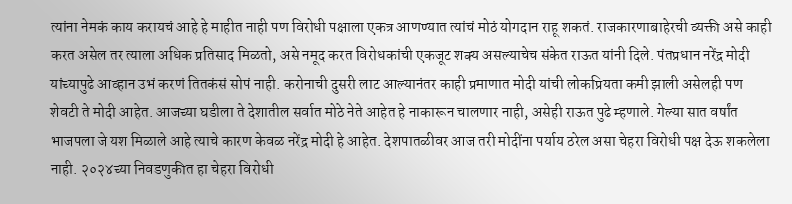त्यांना नेमकं काय करायचं आहे हे माहीत नाही पण विरोधी पक्षाला एकत्र आणण्यात त्यांचं मोठं योगदान राहू शकतं. राजकारणाबाहेरची व्यक्ती असे काही करत असेल तर त्याला अधिक प्रतिसाद मिळतो, असे नमूद करत विरोधकांची एकजूट शक्य असल्याचेच संकेत राऊत यांनी दिले. पंतप्रधान नरेंद्र मोदी यांच्यापुढे आव्हान उभं करणं तितकंसं सोपं नाही. करोनाची दुसरी लाट आल्यानंतर काही प्रमाणात मोदी यांची लोकप्रियता कमी झाली असेलही पण शेवटी ते मोदी आहेत. आजच्या घडीला ते देशातील सर्वात मोठे नेते आहेत हे नाकारून चालणार नाही, असेही राऊत पुढे म्हणाले. गेल्या सात वर्षांत भाजपला जे यश मिळाले आहे त्याचे कारण केवळ नरेंद्र मोदी हे आहेत. देशपातळीवर आज तरी मोदींना पर्याय ठरेल असा चेहरा विरोधी पक्ष देऊ शकलेला नाही. २०२४च्या निवडणुकीत हा चेहरा विरोधी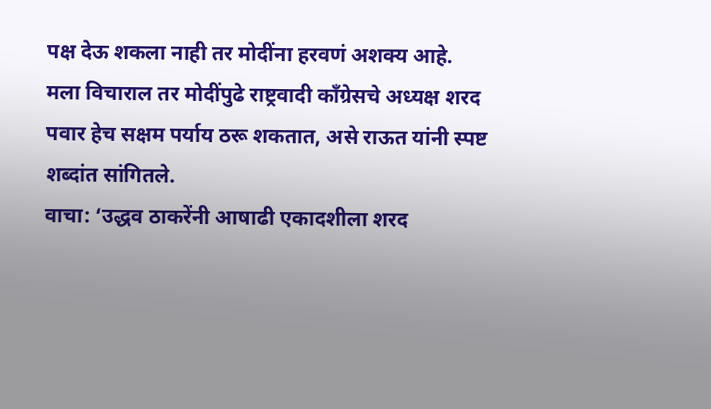पक्ष देऊ शकला नाही तर मोदींना हरवणं अशक्य आहे. मला विचाराल तर मोदींपुढे राष्ट्रवादी काँग्रेसचे अध्यक्ष शरद पवार हेच सक्षम पर्याय ठरू शकतात, असे राऊत यांनी स्पष्ट शब्दांत सांगितले.
वाचा: ‘उद्धव ठाकरेंनी आषाढी एकादशीला शरद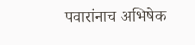पवारांनाच अभिषेक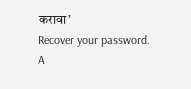करावा’
Recover your password.
A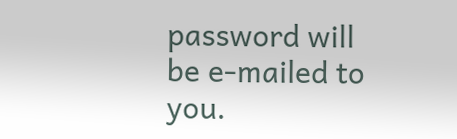password will be e-mailed to you.